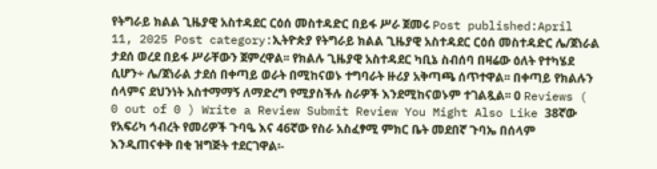የትግራይ ክልል ጊዜያዊ አስተዳደር ርዕሰ መስተዳድር በይፋ ሥራ ጀመሩ Post published:April 11, 2025 Post category:ኢትዮጵያ የትግራይ ክልል ጊዜያዊ አስተዳደር ርዕሰ መስተዳድር ሌ/ጀነራል ታደሰ ወረደ በይፋ ሥራቸውን ጀምረዋል፡፡ የክልሉ ጊዜያዊ አስተዳደር ካቢኔ ስብሰባ በዛሬው ዕለት የተካሄደ ሲሆን÷ ሌ/ጀነራል ታደሰ በቀጣይ ወራት በሚከናወኑ ተግባራት ዙሪያ አቅጣጫ ሰጥተዋል፡፡ በቀጣይ የክልሉን ሰላምና ደህንነት አስተማማኝ ለማድረግ የሚያስችሉ ስራዎች እንደሚከናወኑም ተገልጿል፡፡ 0 Reviews ( 0 out of 0 ) Write a Review Submit Review You Might Also Like 38ኛው የአፍሪካ ኅብረት የመሪዎች ጉባዔ እና 46ኛው የስራ አስፈፃሚ ምክር ቤት መደበኛ ጉባኤ በሰላም እንዲጠናቀቅ በቂ ዝግጅት ተደርገዋል፡-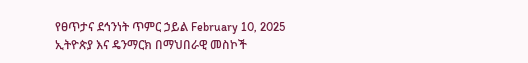የፀጥታና ደኅንነት ጥምር ኃይል February 10, 2025 ኢትዮጵያ እና ዴንማርክ በማህበራዊ መስኮች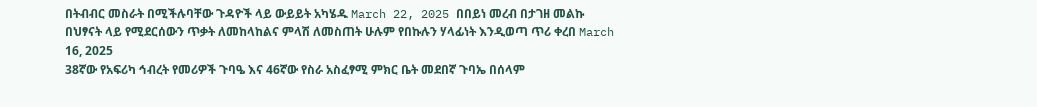በትብብር መስራት በሚችሉባቸው ጉዳዮች ላይ ውይይት አካሄዱ March 22, 2025 በበይነ መረብ በታገዘ መልኩ በህፃናት ላይ የሚደርሰውን ጥቃት ለመከላከልና ምላሽ ለመስጠት ሁሉም የበኩሉን ሃላፊነት እንዲወጣ ጥሪ ቀረበ March 16, 2025
38ኛው የአፍሪካ ኅብረት የመሪዎች ጉባዔ እና 46ኛው የስራ አስፈፃሚ ምክር ቤት መደበኛ ጉባኤ በሰላም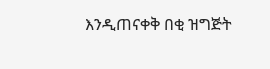እንዲጠናቀቅ በቂ ዝግጅት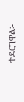ተደርገዋል፡-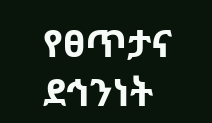የፀጥታና ደኅንነት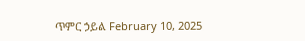ጥምር ኃይል February 10, 2025